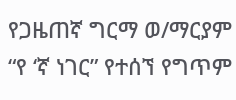የጋዜጠኛ ግርማ ወ/ማርያም “የ ‘ኛ ነገር” የተሰኘ የግጥም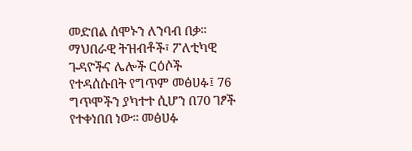መድበል ሰሞኑን ለንባብ በቃ፡፡ ማህበራዊ ትዝብቶች፣ ፖለቲካዊ ጉዳዮችና ሌሎች ርዕሶች የተዳሰሱበት የግጥም መፅሀፉ፤ 76 ግጥሞችን ያካተተ ሲሆን በ70 ገፆች የተቀነበበ ነው፡፡ መፅሀፉ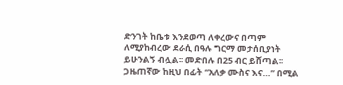ድንገት ከቤቱ እንደወጣ ለቀረውና በጣም ለሚያከብረው ደራሲ በዓሉ ግርማ መታሰቢያነት ይሁንልኝ ብሏል፡፡ መድበሉ በ25 ብር ይሸጣል፡፡ ጋዜጠኛው ከዚህ በፊት “አለቃ ሙስና እና…” በሚል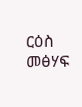ርዕስ መፅሃፍ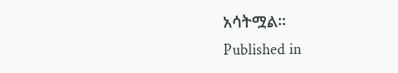አሳትሟል፡፡
Published in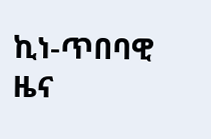ኪነ-ጥበባዊ ዜና